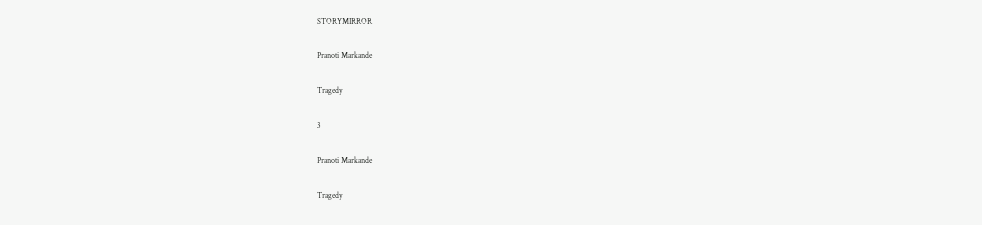STORYMIRROR

Pranoti Markande

Tragedy

3

Pranoti Markande

Tragedy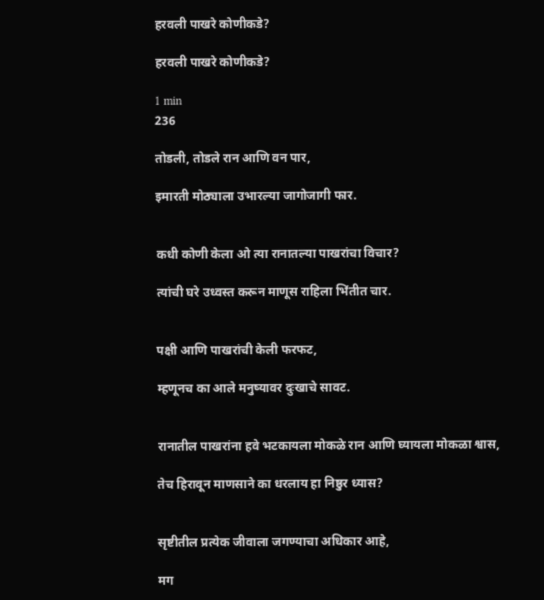हरवली पाखरे कोणीकडे?

हरवली पाखरे कोणीकडे?

1 min
236

तोडली, तोडले रान आणि वन पार,

इमारती मोठ्याला उभारल्या जागोजागी फार.


कधी कोणी केला ओ त्या रानातल्या पाखरांचा विचार?

त्यांची घरे उध्वस्त करून माणूस राहिला भिंतीत चार.


पक्षी आणि पाखरांची केली फरफट,

म्हणूनच का आले मनुष्यावर दुःखाचे सावट.


रानातील पाखरांना हवे भटकायला मोकळे रान आणि घ्यायला मोकळा श्वास,

तेच हिरावून माणसाने का धरलाय हा निष्ठुर ध्यास?


सृष्टीतील प्रत्येक जीवाला जगण्याचा अधिकार आहे,

मग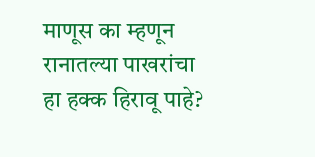माणूस का म्हणून रानातल्या पाखरांचा हा हक्क हिरावू पाहे?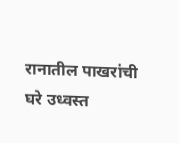रानातील पाखरांची घरे उध्वस्त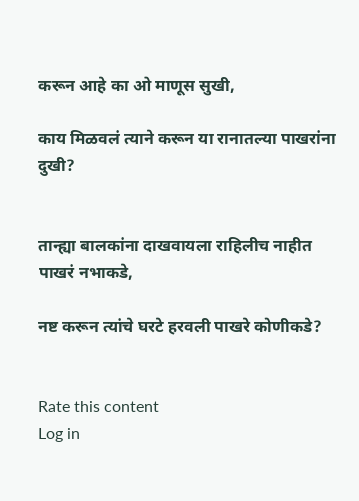करून आहे का ओ माणूस सुखी,

काय मिळवलं त्याने करून या रानातल्या पाखरांना दुखी?


तान्ह्या बालकांना दाखवायला राहिलीच नाहीत पाखरं नभाकडे,

नष्ट करून त्यांचे घरटे हरवली पाखरे कोणीकडे?


Rate this content
Log in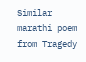Similar marathi poem from Tragedy